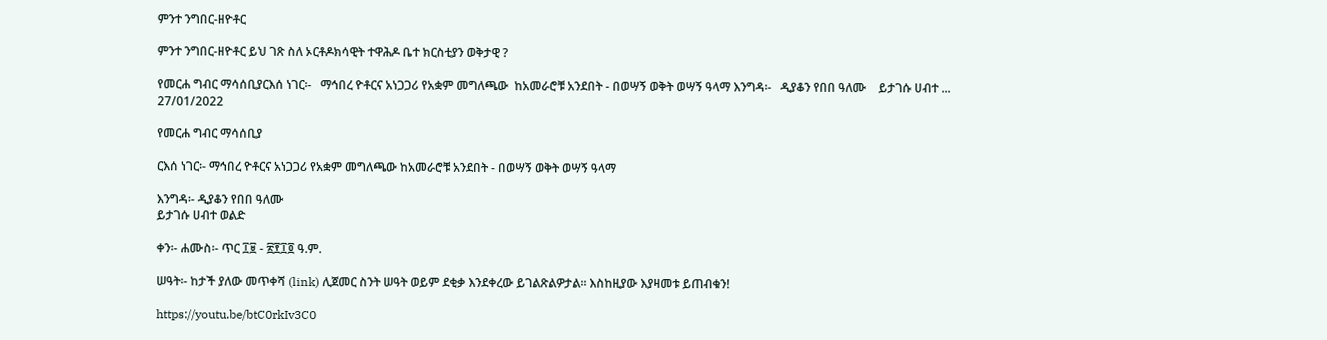ምንተ ንግበር-ዘዮቶር

ምንተ ንግበር-ዘዮቶር ይህ ገጽ ስለ ኦርቶዶክሳዊት ተዋሕዶ ቤተ ክርስቲያን ወቅታዊ ?

የመርሐ ግብር ማሳሰቢያርእሰ ነገር፡-   ማኅበረ ዮቶርና አነጋጋሪ የአቋም መግለጫው  ከአመራሮቹ አንደበት - በወሣኝ ወቅት ወሣኝ ዓላማ እንግዳ፡-   ዲያቆን የበበ ዓለሙ    ይታገሱ ሀብተ ...
27/01/2022

የመርሐ ግብር ማሳሰቢያ

ርእሰ ነገር፡- ማኅበረ ዮቶርና አነጋጋሪ የአቋም መግለጫው ከአመራሮቹ አንደበት - በወሣኝ ወቅት ወሣኝ ዓላማ

እንግዳ፡- ዲያቆን የበበ ዓለሙ
ይታገሱ ሀብተ ወልድ

ቀን፡- ሐሙስ፡- ጥር ፲፱ - ፳፻፲፬ ዓ.ም.

ሠዓት፡- ከታች ያለው መጥቀሻ (link) ሊጀመር ስንት ሠዓት ወይም ደቂቃ እንደቀረው ይገልጽልዎታል፡፡ እስከዚያው እያዛመቱ ይጠብቁን!

https://youtu.be/btC0rkIv3C0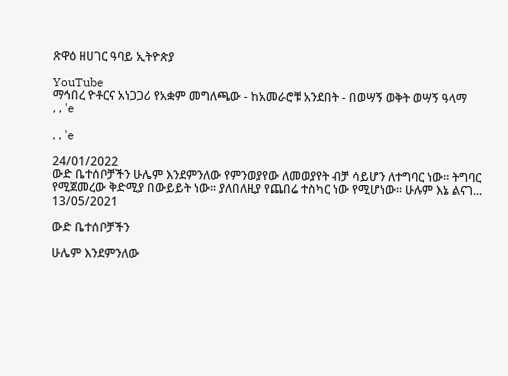ጽዋዕ ዘሀገር ዓባይ ኢትዮጵያ

YouTube
ማኅበረ ዮቶርና አነጋጋሪ የአቋም መግለጫው - ከአመራሮቹ አንደበት - በወሣኝ ወቅት ወሣኝ ዓላማ
, , 'e

, , 'e

24/01/2022
ውድ ቤተሰቦቻችን ሁሌም እንደምንለው የምንወያየው ለመወያየት ብቻ ሳይሆን ለተግባር ነው። ትግባር የሚጀመረው ቅድሚያ በውይይት ነው። ያለበለዚያ የጨበሬ ተስካር ነው የሚሆነው። ሁሉም እኔ ልናገ...
13/05/2021

ውድ ቤተሰቦቻችን

ሁሌም እንደምንለው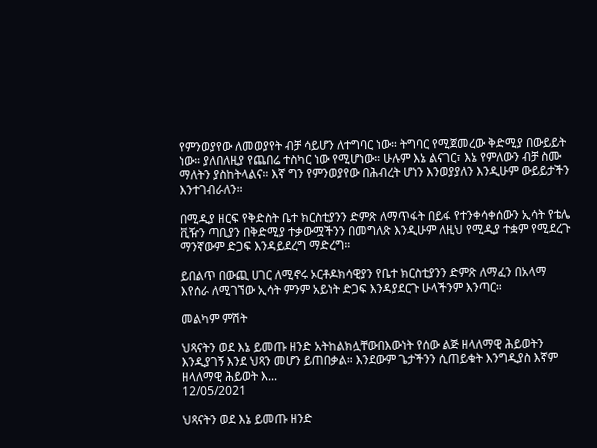የምንወያየው ለመወያየት ብቻ ሳይሆን ለተግባር ነው። ትግባር የሚጀመረው ቅድሚያ በውይይት ነው። ያለበለዚያ የጨበሬ ተስካር ነው የሚሆነው። ሁሉም እኔ ልናገር፣ እኔ የምለውን ብቻ ስሙ ማለትን ያስከትላልና። እኛ ግን የምንወያየው በሕብረት ሆነን እንወያያለን እንዲሁም ውይይታችን እንተገብራለን።

በሚዲያ ዘርፍ የቅድስት ቤተ ክርስቲያንን ድምጽ ለማጥፋት በይፋ የተንቀሳቀሰውን ኢሳት የቴሌ ቪዥን ጣቢያን በቅድሚያ ተቃውሟችንን በመግለጽ እንዲሁም ለዚህ የሚዲያ ተቋም የሚደረጉ ማንኛውም ድጋፍ እንዳይደረግ ማድረግ።

ይበልጥ በውጪ ሀገር ለሚኖሩ ኦርቶዶክሳዊያን የቤተ ክርስቲያንን ድምጽ ለማፈን በአላማ እየሰራ ለሚገኘው ኢሳት ምንም አይነት ድጋፍ እንዳያደርጉ ሁላችንም እንጣር።

መልካም ምሽት

ህጻናትን ወደ እኔ ይመጡ ዘንድ አትከልክሏቸውበእውነት የሰው ልጅ ዘላለማዊ ሕይወትን እንዲያገኝ እንደ ህጻን መሆን ይጠበቃል። እንደውም ጌታችንን ሲጠይቁት እንግዲያስ እኛም ዘላለማዊ ሕይወት እ...
12/05/2021

ህጻናትን ወደ እኔ ይመጡ ዘንድ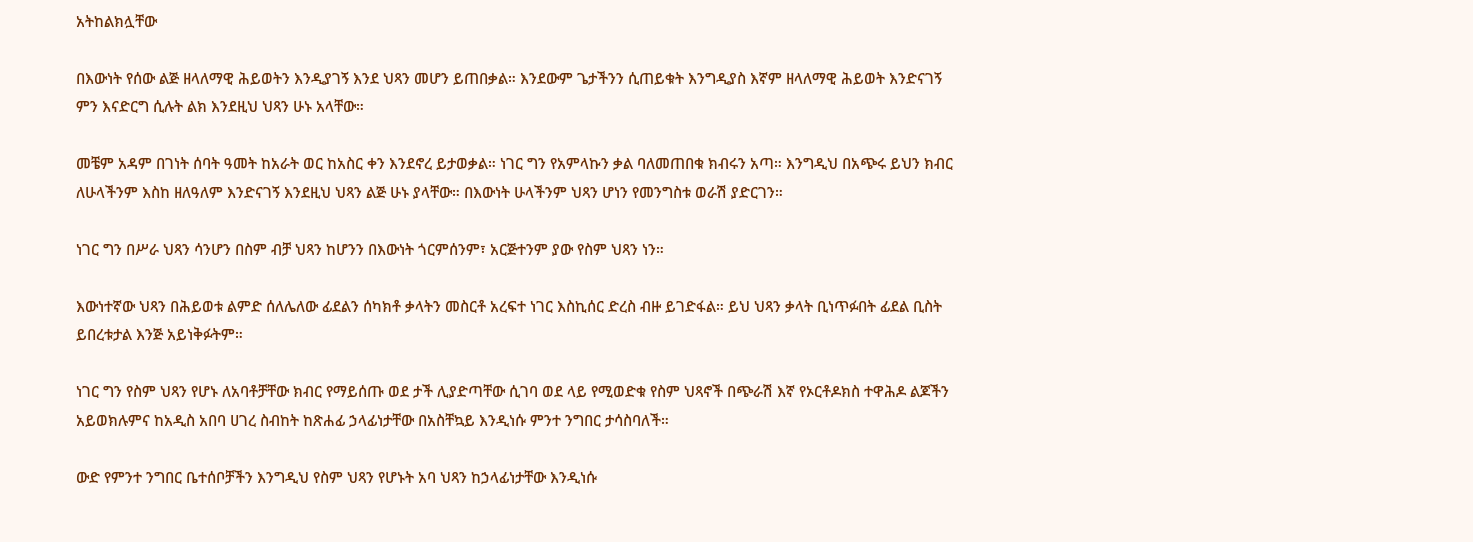አትከልክሏቸው

በእውነት የሰው ልጅ ዘላለማዊ ሕይወትን እንዲያገኝ እንደ ህጻን መሆን ይጠበቃል። እንደውም ጌታችንን ሲጠይቁት እንግዲያስ እኛም ዘላለማዊ ሕይወት እንድናገኝ ምን እናድርግ ሲሉት ልክ እንደዚህ ህጻን ሁኑ አላቸው።

መቼም አዳም በገነት ሰባት ዓመት ከአራት ወር ከአስር ቀን እንደኖረ ይታወቃል። ነገር ግን የአምላኩን ቃል ባለመጠበቁ ክብሩን አጣ። እንግዲህ በአጭሩ ይህን ክብር ለሁላችንም እስከ ዘለዓለም እንድናገኝ እንደዚህ ህጻን ልጅ ሁኑ ያላቸው። በእውነት ሁላችንም ህጻን ሆነን የመንግስቱ ወራሽ ያድርገን።

ነገር ግን በሥራ ህጻን ሳንሆን በስም ብቻ ህጻን ከሆንን በእውነት ጎርምሰንም፣ አርጅተንም ያው የስም ህጻን ነን።

እውነተኛው ህጻን በሕይወቱ ልምድ ሰለሌለው ፊደልን ሰካክቶ ቃላትን መስርቶ አረፍተ ነገር እስኪሰር ድረስ ብዙ ይገድፋል። ይህ ህጻን ቃላት ቢነጥፉበት ፊደል ቢስት ይበረቱታል እንጅ አይነቅፉትም።

ነገር ግን የስም ህጻን የሆኑ ለአባቶቻቸው ክብር የማይሰጡ ወደ ታች ሊያድጣቸው ሲገባ ወደ ላይ የሚወድቁ የስም ህጻኖች በጭራሽ እኛ የኦርቶዶክስ ተዋሕዶ ልጆችን አይወክሉምና ከአዲስ አበባ ሀገረ ስብከት ከጽሐፊ ኃላፊነታቸው በአስቸኳይ እንዲነሱ ምንተ ንግበር ታሳስባለች።

ውድ የምንተ ንግበር ቤተሰቦቻችን እንግዲህ የስም ህጻን የሆኑት አባ ህጻን ከኃላፊነታቸው እንዲነሱ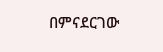በምናደርገው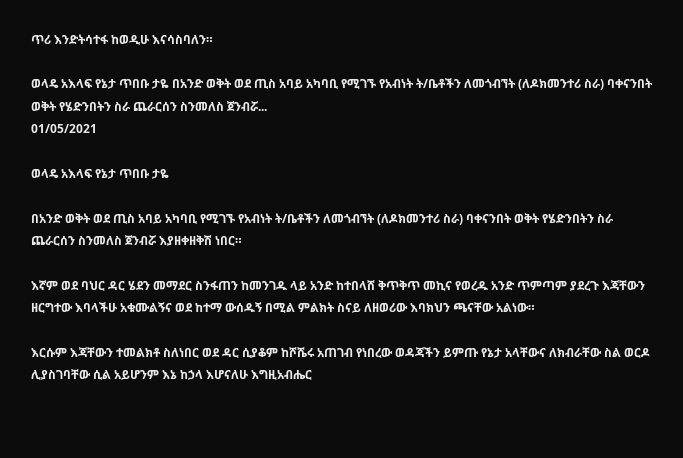ጥሪ እንድትሳተፋ ከወዲሁ እናሳስባለን።

ወላዴ አእላፍ የኔታ ጥበቡ ታዬ በአንድ ወቅት ወደ ጢስ አባይ አካባቢ የሚገኙ የአብነት ት/ቤቶችን ለመጎብኘት (ለዶክመንተሪ ስራ) ባቀናንበት ወቅት የሄድንበትን ስራ ጨራርሰን ስንመለስ ጀንብሯ...
01/05/2021

ወላዴ አእላፍ የኔታ ጥበቡ ታዬ

በአንድ ወቅት ወደ ጢስ አባይ አካባቢ የሚገኙ የአብነት ት/ቤቶችን ለመጎብኘት (ለዶክመንተሪ ስራ) ባቀናንበት ወቅት የሄድንበትን ስራ ጨራርሰን ስንመለስ ጀንብሯ እያዘቀዘቅሽ ነበር።

እኛም ወደ ባህር ዳር ሄደን መማደር ስንፋጠን ከመንገዱ ላይ አንድ ከተበላሸ ቅጥቅጥ መኪና የወረዱ አንድ ጥምጣም ያደረጉ እጃቸውን ዘርግተው እባላችሁ አቁሙልኝና ወደ ከተማ ውሰዱኝ በሚል ምልክት ስናይ ለዘወሪው እባክህን ጫናቸው አልነው።

እርሱም እጃቸውን ተመልክቶ ስለነበር ወደ ዳር ሲያቆም ከሾሼሩ አጠገብ የነበረው ወዳጃችን ይምጡ የኔታ አላቸውና ለክብራቸው ስል ወርዶ ሊያስገባቸው ሲል አይሆንም እኔ ከኃላ እሆናለሁ እግዚአብሔር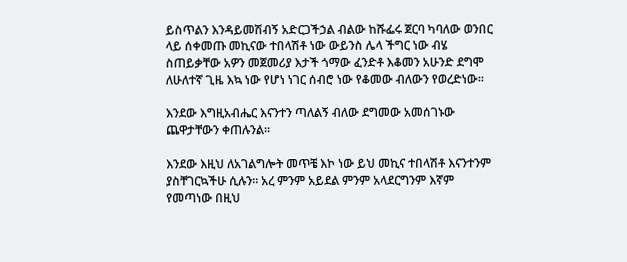ይስጥልን እንዳይመሽብኝ አድርጋችኃል ብልው ከሹፌሩ ጀርባ ካባለው ወንበር ላይ ሰቀመጡ መኪናው ተበላሽቶ ነው ውይንስ ሌላ ችግር ነው ብሄ ስጠይቃቸው አዎን መጀመሪያ እታች ጎማው ፈንድቶ እቆመን አሁንድ ደግሞ ለሁለተኛ ጊዜ እኳ ነው የሆነ ነገር ሰብሮ ነው የቆመው ብለውን የወረድነው።

እንደው እግዚአብሔር እናንተን ጣለልኝ ብለው ደግመው አመሰገኑው ጨዋታቸውን ቀጠሉንል።

እንደው እዚህ ለአገልግሎት መጥቼ እኮ ነው ይህ መኪና ተበላሽቶ እናንተንም ያስቸገርኳችሁ ሲሉን። አረ ምንም አይደል ምንም አላደርግንም እኛም የመጣነው በዚህ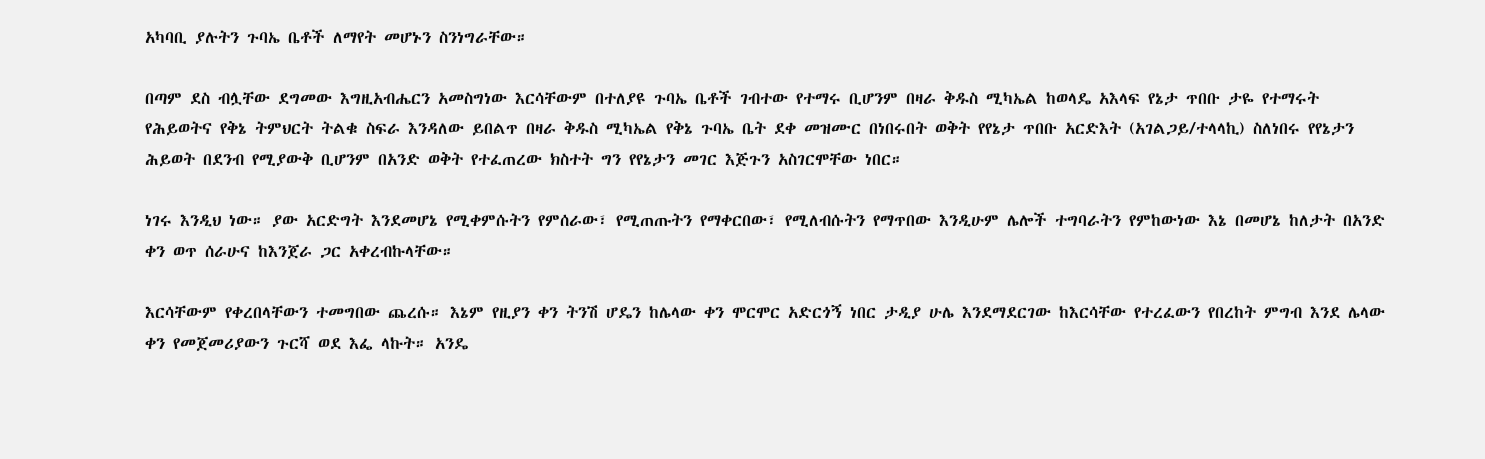አካባቢ ያሉትን ጉባኤ ቤቶች ለማየት መሆኑን ስንነግራቸው።

በጣም ደስ ብሏቸው ደግመው እግዚአብሔርን አመስግነው እርሳቸውም በተለያዩ ጉባኤ ቤቶች ገብተው የተማሩ ቢሆንም በዛራ ቅዱስ ሚካኤል ከወላዴ አእላፍ የኔታ ጥበቡ ታዬ የተማሩት የሕይወትና የቅኔ ትምህርት ትልቁ ስፍራ እንዳለው ይበልጥ በዛራ ቅዱስ ሚካኤል የቅኔ ጉባኤ ቤት ደቀ መዝሙር በነበሩበት ወቅት የየኔታ ጥበቡ አርድእት (አገልጋይ/ተላላኪ) ስለነበሩ የየኔታን ሕይወት በደንብ የሚያውቅ ቢሆንም በአንድ ወቅት የተፈጠረው ክስተት ግን የየኔታን መገር እጅጉን አስገርሞቸው ነበር።

ነገሩ እንዲህ ነው። ያው አርድግት እንደመሆኔ የሚቀምሱትን የምሰራው፣ የሚጠጡትን የማቀርበው፣ የሚለብሱትን የማጥበው እንዲሁም ሌሎች ተግባራትን የምከውነው እኔ በመሆኔ ከለታት በአንድ ቀን ወጥ ሰራሁና ከእንጀራ ጋር አቀረብኩላቸው።

እርሳቸውም የቀረበላቸውን ተመግበው ጨረሱ። እኔም የዚያን ቀን ትንሽ ሆዴን ከሌላው ቀን ሞርሞር አድርጎኝ ነበር ታዲያ ሁሌ እንደማደርገው ከእርሳቸው የተረፈውን የበረከት ምግብ እንደ ሌላው ቀን የመጀመሪያውን ጉርሻ ወደ እፌ ላኩት። አንዴ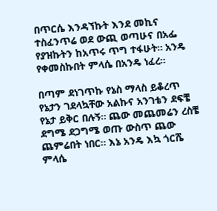በጥርሴ እንዳኘኩት እንደ መኪና ተስፈንጥሬ ወደ ውጪ ወጣሁና በአፌ የያዝኩትን ከአጥሩ ጥግ ተፋሁት። አንዴ የቀመስኩበት ምላሴ በአንዴ ነፈረ።

በጣም ደነገጥኩ የኔስ ማላስ ይቆረጥ የኔታን ገደላኳቸው አልኩና አንገቴን ደፍቼ የኔታ ይቅር በሉኝ። ጨው መጨመሬን ረስቼ ደግሜ ደጋግሜ ወጡ ውስጥ ጨው ጨምሬበት ነበር። እኔ አንዴ እኳ ጎርሼ ምላሴ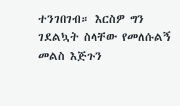ተንገበገብ። እርስዎ ግን ገደልኳት ስላቸው የመለሱልኝ መልስ እጅጉን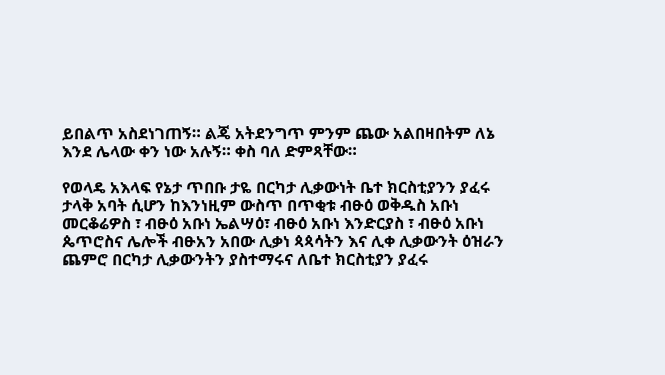ይበልጥ አስደነገጠኝ። ልጄ አትደንግጥ ምንም ጨው አልበዛበትም ለኔ እንደ ሌላው ቀን ነው አሉኝ። ቀስ ባለ ድምጻቸው።

የወላዴ አእላፍ የኔታ ጥበቡ ታዬ በርካታ ሊቃውነት ቤተ ክርስቲያንን ያፈሩ ታላቅ አባት ሲሆን ከእንነዚም ውስጥ በጥቂቱ ብፁዕ ወቅዱስ አቡነ መርቆሬዎስ ፣ ብፁዕ አቡነ ኤልሣዕ፣ ብፁዕ አቡነ እንድርያስ ፣ ብፁዕ አቡነ ጴጥሮስና ሌሎች ብፁአን አበው ሊቃነ ጳጳሳትን እና ሊቀ ሊቃውንት ዕዝራን ጨምሮ በርካታ ሊቃውንትን ያስተማሩና ለቤተ ክርስቲያን ያፈሩ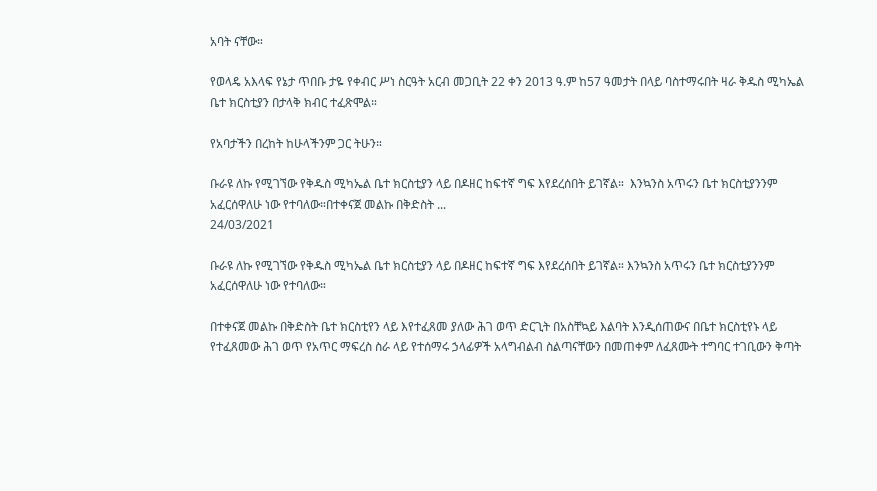አባት ናቸው።

የወላዴ አእላፍ የኔታ ጥበቡ ታዬ የቀብር ሥነ ስርዓት አርብ መጋቢት 22 ቀን 2013 ዓ.ም ከ57 ዓመታት በላይ ባስተማሩበት ዛራ ቅዱስ ሚካኤል ቤተ ክርስቲያን በታላቅ ክብር ተፈጽሞል።

የአባታችን በረከት ከሁላችንም ጋር ትሁን።

ቡራዩ ለኩ የሚገኘው የቅዱስ ሚካኤል ቤተ ክርስቲያን ላይ በዶዘር ከፍተኛ ግፍ እየደረሰበት ይገኛል።  እንኳንስ አጥሩን ቤተ ክርስቲያንንም አፈርሰዋለሁ ነው የተባለው።በተቀናጀ መልኩ በቅድስት ...
24/03/2021

ቡራዩ ለኩ የሚገኘው የቅዱስ ሚካኤል ቤተ ክርስቲያን ላይ በዶዘር ከፍተኛ ግፍ እየደረሰበት ይገኛል። እንኳንስ አጥሩን ቤተ ክርስቲያንንም አፈርሰዋለሁ ነው የተባለው።

በተቀናጀ መልኩ በቅድስት ቤተ ክርስቲየን ላይ እየተፈጸመ ያለው ሕገ ወጥ ድርጊት በአስቸኳይ እልባት እንዲሰጠውና በቤተ ክርስቲየኑ ላይ የተፈጸመው ሕገ ወጥ የአጥር ማፍረስ ስራ ላይ የተሰማሩ ኃላፊዎች አላግብልብ ስልጣናቸውን በመጠቀም ለፈጸሙት ተግባር ተገቢውን ቅጣት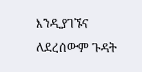እንዲያገኙና ለደረሰውም ጉዳት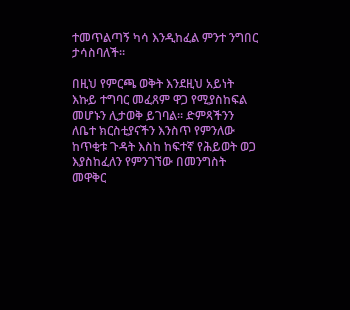ተመጥልጣኝ ካሳ እንዲከፈል ምንተ ንግበር ታሳስባለች።

በዚህ የምርጫ ወቅት እንደዚህ አይነት እኩይ ተግባር መፈጸም ዋጋ የሚያስከፍል መሆኑን ሊታወቅ ይገባል። ድምጻችንን ለቤተ ክርስቲያናችን እንስጥ የምንለው ከጥቂቱ ጉዳት እስከ ከፍተኛ የሕይወት ወጋ እያስከፈለን የምንገኘው በመንግስት መዋቅር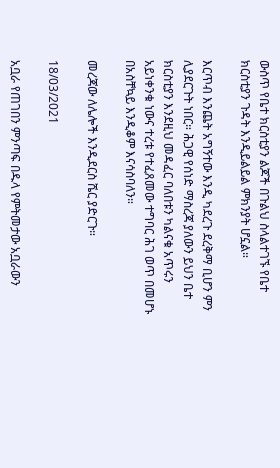ውስጥ የቤተ ክርስቲያን ልጆች በጉልህ ስላልተገኙ የቤተ ክርስቲያን ጉዳት እንዲይልይል ምክንያት ሆኗል።

እርጥብ እንጨት አግኝተው እንዲ ካደረጉ ደረቅማ ቢሆን ምን ሊያደርጉት ነበር። ሕጋዊ የሰነድ ማስረጃ ያለውን ይህን ቤተ ክርስቲያን እንደዚህ መዳፈር ባለበቱን ካልናቁ አጥሩን አይነቀንቁ ነውና ተረቱ የተፈጸመው ተግባር ሕገ ወጥ በመሆኑ በአስቸኳይ እንዲቆም እናሳስባለን።

መረጃው ለሌሎች እንዲደርስ ሼር ያድርጉ።

18/03/2021

አቧራ የጠገበን ምንጣፍ በዱላ የምትመታው አቧራውን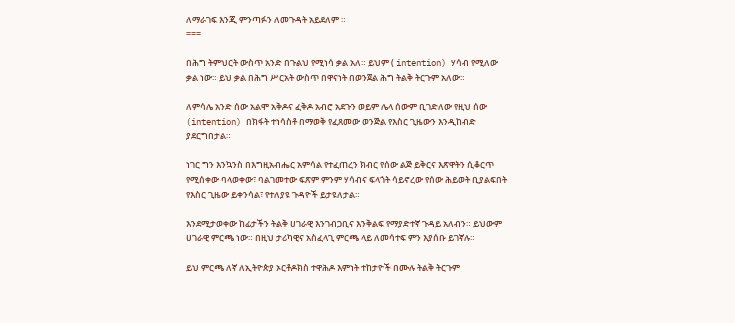ለማራገፍ እንጂ ምንጣፉን ለመጉዳት አይደለም ።
===

በሕግ ትምህርት ውስጥ አንድ በጉልህ የሚነሳ ቃል አለ። ይህም ( intention) ሃሳብ የሚለው ቃል ነው። ይህ ቃል በሕግ ሥርአት ውስጥ በዋናነት በወንጀል ሕግ ትልቅ ትርጉም አለው።

ለምሳሌ አንድ ሰው አልሞ አቅዶና ፈቅዶ አብሮ አደጉን ወይም ሌላ ሰውም ቢገድለው የዚህ ሰው (intention) በክፋት ተነሳስቶ በማወቅ የፈጸመው ወንጅል የእስር ጊዜውን እንዲከብድ ያደርግበታል።

ነገር ግን እንኳንስ በእግዚአብሔር አምሳል የተፈጠረን ክብር የሰው ልጅ ይቅርና እጽዋትን ሲቆርጥ የሚሰቀው ባላወቀው፣ ባልገመተው ፍጽም ምንም ሃሳብና ፍላጎት ሳይኖረው የሰው ሕይወት ቢያልፍበት የእስር ጊዜው ይቀንሳል፣ የተለያዩ ጉዳዮች ይታዩለታል።

እንደሚታወቀው ከፊታችን ትልቅ ሀገራዊ እንገብጋቢና እንቅልፍ የማያድተኛ ጉዳይ አለብን። ይህውም ሀገራዊ ምርጫ ነው። በዚህ ታሪካዊና አስፈላጊ ምርጫ ላይ ለመሳተፍ ምን እያሰቡ ይገኛሉ።

ይህ ምርጫ ለኛ ለኢትዮጵያ ኦርቶዶክስ ተዋሕዶ እምነት ተከታዮች በሙሉ ትልቅ ትርጉም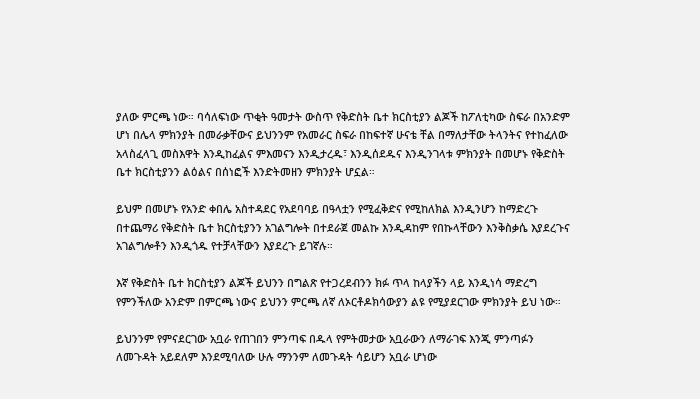ያለው ምርጫ ነው። ባሳለፍነው ጥቂት ዓመታት ውስጥ የቅድስት ቤተ ክርስቲያን ልጆች ከፖለቲካው ስፍራ በአንድም ሆነ በሌላ ምክንያት በመራቃቸውና ይህንንም የአመራር ስፍራ በከፍተኛ ሁናቴ ቸል በማለታቸው ትላንትና የተከፈለው አላስፈላጊ መስእዋት እንዲከፈልና ምእመናን እንዲታረዱ፣ እንዲሰደዱና እንዲንገላቱ ምክንያት በመሆኑ የቅድስት ቤተ ክርስቲያንን ልዕልና በሰነፎች እንድትመዘን ምክንያት ሆኗል።

ይህም በመሆኑ የአንድ ቀበሌ አስተዳደር የአደባባይ በዓላቷን የሚፈቅድና የሚከለክል እንዲንሆን ከማድረጉ በተጨማሪ የቅድስት ቤተ ክርስቲያንን አገልግሎት በተደራጀ መልኩ እንዲዳከም የበኩላቸውን እንቅስቃሴ እያደረጉና አገልግሎቶን እንዲጎዱ የተቻላቸውን እያደረጉ ይገኛሉ።

እኛ የቅድስት ቤተ ክርስቲያን ልጆች ይህንን በግልጽ የተጋረደብንን ክፉ ጥላ ከላያችን ላይ እንዲነሳ ማድረግ የምንችለው አንድም በምርጫ ነውና ይህንን ምርጫ ለኛ ለኦርቶዶክሳውያን ልዩ የሚያደርገው ምክንያት ይህ ነው።

ይህንንም የምናደርገው አቧራ የጠገበን ምንጣፍ በዱላ የምትመታው አቧራውን ለማራገፍ እንጂ ምንጣፉን ለመጉዳት አይደለም እንደሚባለው ሁሉ ማንንም ለመጉዳት ሳይሆን አቧራ ሆነው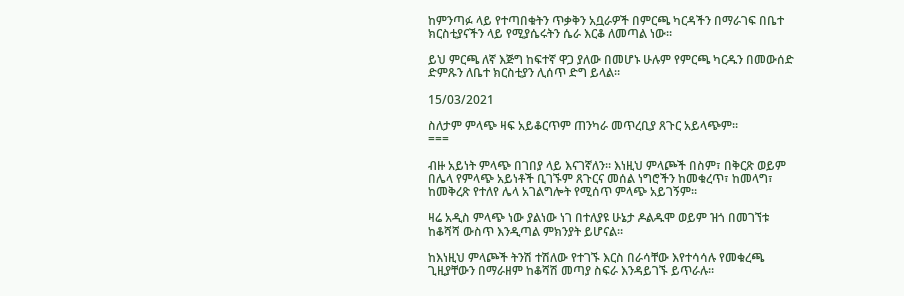ከምንጣፉ ላይ የተጣበቁትን ጥቃቅን አቧራዎች በምርጫ ካርዳችን በማራገፍ በቤተ ክርስቲያናችን ላይ የሚያሴሩትን ሴራ እርቆ ለመጣል ነው።

ይህ ምርጫ ለኛ እጅግ ከፍተኛ ዋጋ ያለው በመሆኑ ሁሉም የምርጫ ካርዱን በመውሰድ ድምጹን ለቤተ ክርስቲያን ሊሰጥ ድግ ይላል።

15/03/2021

ስለታም ምላጭ ዛፍ አይቆርጥም ጠንካራ መጥረቢያ ጸጉር አይላጭም።
===

ብዙ አይነት ምላጭ በገበያ ላይ እናገኛለን። እነዚህ ምላጮች በስም፣ በቅርጽ ወይም በሌላ የምላጭ አይነቶች ቢገኙም ጸጉርና መሰል ነግሮችን ከመቁረጥ፣ ከመላግ፣ ከመቅረጽ የተለየ ሌላ አገልግሎት የሚሰጥ ምላጭ አይገኝም።

ዛሬ አዲስ ምላጭ ነው ያልነው ነገ በተለያዩ ሁኔታ ዶልዱሞ ወይም ዝጎ በመገኘቱ ከቆሻሻ ውስጥ እንዲጣል ምክንያት ይሆናል።

ከእነዚህ ምላጮች ትንሽ ተሽለው የተገኙ እርስ በራሳቸው እየተሳሳሉ የመቁረጫ ጊዚያቸውን በማራዘም ከቆሻሽ መጣያ ስፍራ እንዳይገኙ ይጥራሉ።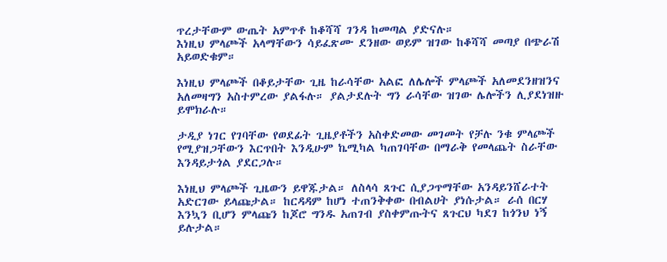ጥረታቸውም ውጤት አምጥቶ ከቆሻሻ ገንዳ ከመጣል ያድናሉ።
እነዚህ ምላጮች አላማቸውን ሳይፈጽሙ ደንዘው ወይም ዝገው ከቆሻሻ መጣያ በጭራሽ አይወድቁም።

እነዚህ ምላጮች በቆይታቸው ጊዜ ከራሳቸው አልፎ ለሌሎች ምላጮች አለመደንዘዝንና አለመዛግን አስተምረው ያልፋሉ። ያልታደሉት ግን ራሳቸው ዝገው ሌሎችን ሊያደነዝዙ ይሞክራሉ።

ታዲያ ነገር የገባቸው የወደፊት ጊዜያቶችን አስቀድመው መገመት የቻሉ ንቁ ምላጮች የሚያዝጋቸውን እርጥበት እንዲሁም ኬሚካል ካጠገባቸው በማራቅ የመላጨት ስራቸው እንዳይታጎል ያደርጋሉ።

እነዚህ ምላጮች ጊዜውን ይዋጁታል። ለስላሳ ጸጉር ሲያጋጥማቸው አንዳይንሸራተት አድርገው ይላጩታል። ከርዳዳም ከሆነ ተጠንቅቀው በብልሀት ያነሱታል። ራሰ በርሃ እንኳን ቢሆን ምላጩን ከጆሮ ግንዱ አጠገብ ያስቀምጡትና ጸጉርህ ካደገ ከጎንህ ነኝ ይሉታል።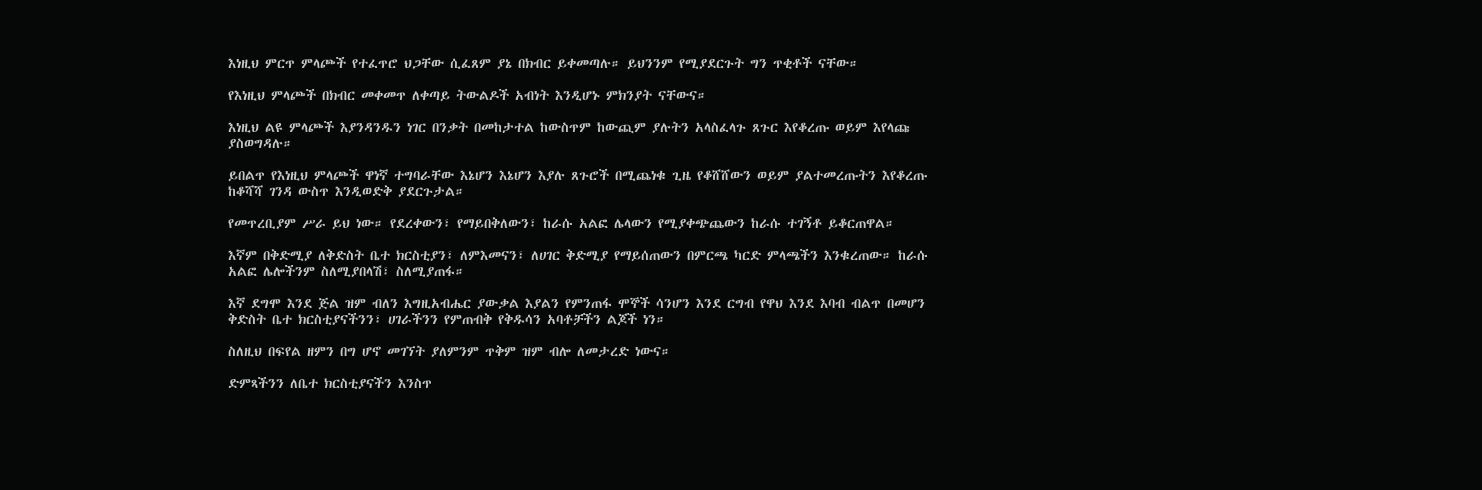እነዚህ ምርጥ ምላጮች የተፈጥሮ ህጋቸው ሲፈጸም ያኔ በክብር ይቀመጣሉ። ይህንንም የሚያደርጉት ግን ጥቂቶች ናቸው።

የእነዚህ ምላጮች በክብር መቀመጥ ለቀጣይ ትውልዶች አብነት እንዲሆኑ ምክንያት ናቸውና።

እነዚህ ልዩ ምላጮች እያንዳንዱን ነገር በንቃት በመከታተል ከውስጥም ከውጪም ያሉትን አላስፈላጉ ጸጉር እየቆረጡ ወይም እየላጩ ያስወግዳሉ።

ይበልጥ የእነዚህ ምላጮች ዋነኛ ተግባራቸው እኔሆን እኔሆን እያሉ ጸጉሮች በሚጨነቁ ጊዜ የቆሸሸውን ወይም ያልተመረጡትን እየቆረጡ ከቆሻሻ ገንዳ ውስጥ እንዲወድቅ ያደርጉታል።

የመጥረቢያም ሥራ ይህ ነው። የደረቀውን፣ የማይበቅለውን፣ ከራሱ አልፎ ሌላውን የሚያቀጭጨውን ከራሱ ተገኝቶ ይቆርጠዋል።

እኛም በቅድሚያ ለቅድስት ቤተ ክርስቲያን፣ ለምእመናን፣ ለሀገር ቅድሚያ የማይሰጠውን በምርጫ ካርድ ምላጫችን እንቁረጠው። ከራሱ አልፎ ሌሎችንም ስለሚያበላሽ፣ ስለሚያጠፋ።

እኛ ደግሞ እንደ ጅል ዝም ብለን እግዚአብሔር ያውቃል እያልን የምንጠፋ ሞኞች ሳንሆን እንደ ርግብ የዋህ እንደ እባብ ብልጥ በመሆን ቅድስት ቤተ ክርስቲያናችንን፣ ሀገራችንን የምጠብቅ የቅዱሳን አባቶቻችን ልጆች ነን።

ስለዚህ በፍየል ዘምን በግ ሆኖ መገኘት ያለምንም ጥቅም ዝም ብሎ ለመታረድ ነውና።

ድምጻችንን ለቤተ ክርስቲያናችን እንስጥ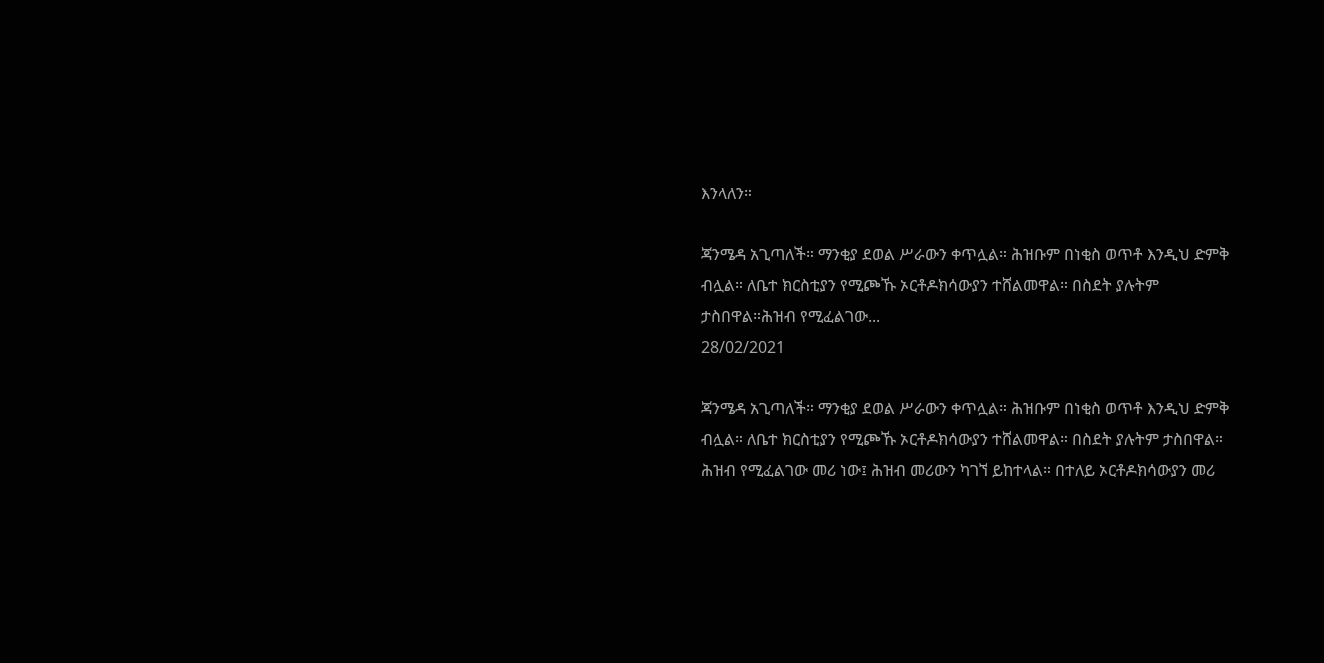እንላለን።

ጃንሜዳ አጊጣለች። ማንቂያ ደወል ሥራውን ቀጥሏል። ሕዝቡም በነቂስ ወጥቶ እንዲህ ድምቅ ብሏል። ለቤተ ክርስቲያን የሚጮኹ ኦርቶዶክሳውያን ተሸልመዋል። በስደት ያሉትም ታስበዋል።ሕዝብ የሚፈልገው...
28/02/2021

ጃንሜዳ አጊጣለች። ማንቂያ ደወል ሥራውን ቀጥሏል። ሕዝቡም በነቂስ ወጥቶ እንዲህ ድምቅ ብሏል። ለቤተ ክርስቲያን የሚጮኹ ኦርቶዶክሳውያን ተሸልመዋል። በስደት ያሉትም ታስበዋል።
ሕዝብ የሚፈልገው መሪ ነው፤ ሕዝብ መሪውን ካገኘ ይከተላል። በተለይ ኦርቶዶክሳውያን መሪ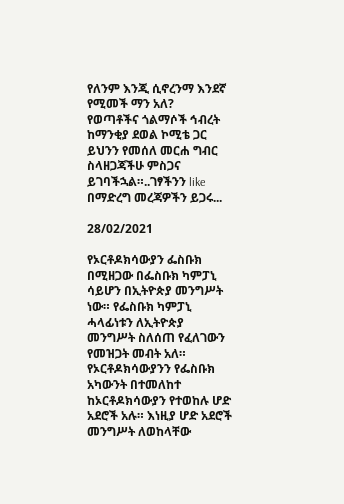የለንም እንጂ ሲኖረንማ እንደኛ የሚመች ማን አለ?
የወጣቶችና ጎልማሶች ኅብረት ከማንቂያ ደወል ኮሚቴ ጋር ይህንን የመሰለ መርሐ ግብር ስላዘጋጃችሁ ምስጋና ይገባችኋል።..ገፃችንን like በማድረግ መረጃዎችን ይጋሩ...

28/02/2021

የኦርቶዶክሳውያን ፌስቡክ በሚዘጋው በፌስቡክ ካምፓኒ ሳይሆን በኢትዮጵያ መንግሥት ነው። የፌስቡክ ካምፓኒ ሓላፊነቱን ለኢትዮጵያ መንግሥት ስለሰጠ የፈለገውን የመዝጋት መብት አለ። የኦርቶዶክሳውያንን የፌስቡክ አካውንት በተመለከተ ከኦርቶዶክሳውያን የተወከሉ ሆድ አደሮች አሉ። እነዚያ ሆድ አደሮች መንግሥት ለወከላቸው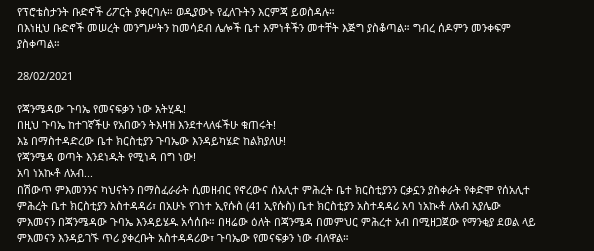የፕሮቴስታንት ቡድኖች ሪፖርት ያቀርባሉ። ወዲያውኑ የፈለጉትን እርምጃ ይወስዳሉ።
በእነዚህ ቡድኖች መሠረት መንግሥትን ከመሳደብ ሌሎች ቤተ እምነቶችን መተቸት እጅግ ያስቆጣል። ግብረ ሰዶምን መንቀፍም ያስቀጣል።

28/02/2021

የጃንሜዳው ጉባኤ የመናፍቃን ነው አትሂዱ!
በዚህ ጉባኤ ከተገኛችሁ የአበውን ትእዛዝ እንደተላለፋችሁ ቁጠሩት!
እኔ በማስተዳድረው ቤተ ክርስቲያን ጉባኤው እንዳይካሄድ ከልክያለሁ!
የጃንሜዳ ወጣት እንደነዱት የሚነዳ በግ ነው!
አባ ነአኲቶ ለአብ...
በሽውጥ ምእመንንና ካህናትን በማስፈራራት ሲመዘብር የኖረውና ሰአሊተ ምሕረት ቤተ ክርስቲያንን ርቃኗን ያስቀራት የቀድሞ የሰአሊተ ምሕረት ቤተ ክርስቲያን አስተዳዳሪ፣ በአሁኑ የገነተ ኢየሱስ (41 ኢየሱስ) ቤተ ክርስቲያን አስተዳዳሪ አባ ነአኲቶ ለአብ አያሌው ምእመናን በጃንሜዳው ጉባኤ እንዳይሄዱ አሳሰቡ። በዛሬው ዕለት በጃንሜዳ በመምህር ምሕረተ አብ በሚዘጋጀው የማንቂያ ደወል ላይ ምእመናን እንዳይገኙ ጥሪ ያቀረቡት አስተዳዳሪው፣ ጉባኤው የመናፍቃን ነው ብለዋል።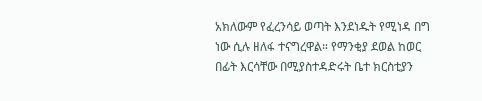አክለውም የፈረንሳይ ወጣት እንደነዱት የሚነዳ በግ ነው ሲሉ ዘለፋ ተናግረዋል። የማንቂያ ደወል ከወር በፊት እርሳቸው በሚያስተዳድሩት ቤተ ክርስቲያን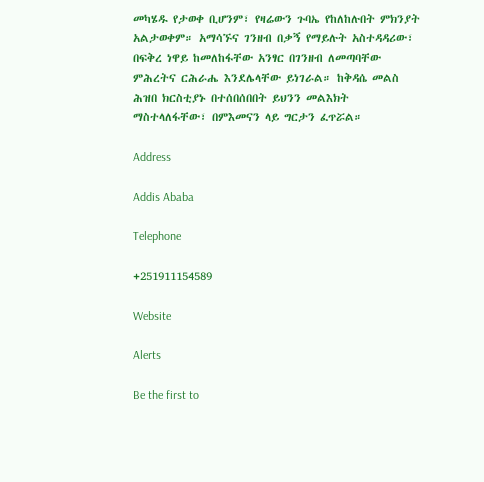መካሄዱ የታወቀ ቢሆንም፣ የዛሬውን ጉባኤ የከለከሉበት ምክንያት አልታወቀም። አማሳኙና ገንዘብ በቃኝ የማይሉት አስተዳዳሪው፣ በፍቅረ ነዋይ ከመለከፋቸው አንፃር በገንዘብ ለመጣባቸው ምሕረትና ርሕራሔ እንደሌላቸው ይነገራል። ከቅዳሴ መልስ ሕዝበ ክርስቲያኑ በተሰበሰበበት ይህንን መልእክት ማስተላለፋቸው፣ በምእመናን ላይ ግርታን ፈጥሯል።

Address

Addis Ababa

Telephone

+251911154589

Website

Alerts

Be the first to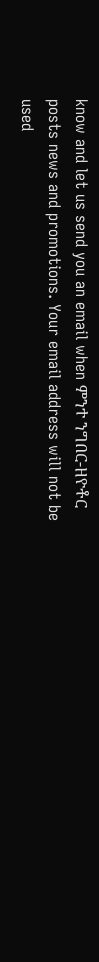know and let us send you an email when ምንተ ንግበር-ዘዮቶር posts news and promotions. Your email address will not be used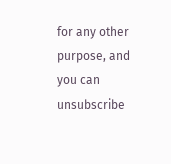for any other purpose, and you can unsubscribe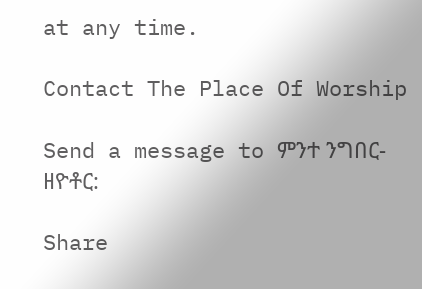at any time.

Contact The Place Of Worship

Send a message to ምንተ ንግበር-ዘዮቶር:

Share